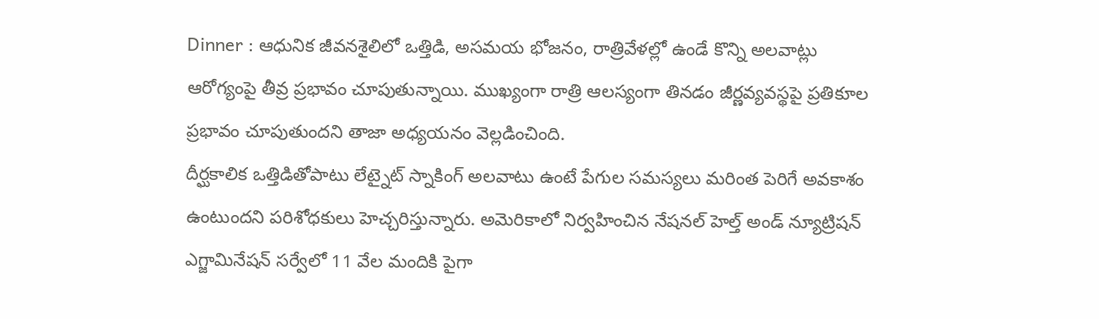Dinner : ఆధునిక జీవనశైలిలో ఒత్తిడి, అసమయ భోజనం, రాత్రివేళల్లో ఉండే కొన్ని అలవాట్లు ఆరోగ్యంపై తీవ్ర ప్రభావం చూపుతున్నాయి. ముఖ్యంగా రాత్రి ఆలస్యంగా తినడం జీర్ణవ్యవస్థపై ప్రతికూల ప్రభావం చూపుతుందని తాజా అధ్యయనం వెల్లడించింది.
దీర్ఘకాలిక ఒత్తిడితోపాటు లేట్నైట్ స్నాకింగ్ అలవాటు ఉంటే పేగుల సమస్యలు మరింత పెరిగే అవకాశం ఉంటుందని పరిశోధకులు హెచ్చరిస్తున్నారు. అమెరికాలో నిర్వహించిన నేషనల్ హెల్త్ అండ్ న్యూట్రిషన్ ఎగ్జామినేషన్ సర్వేలో 11 వేల మందికి పైగా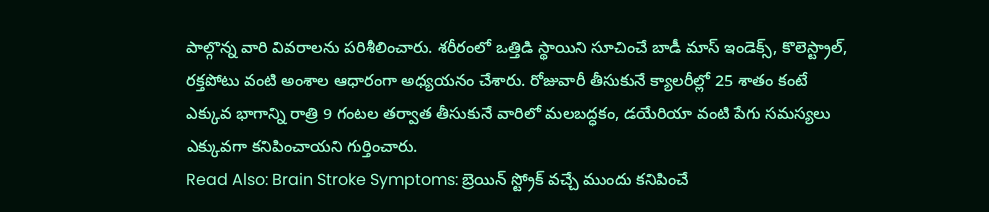పాల్గొన్న వారి వివరాలను పరిశీలించారు. శరీరంలో ఒత్తిడి స్థాయిని సూచించే బాడీ మాస్ ఇండెక్స్, కొలెస్ట్రాల్, రక్తపోటు వంటి అంశాల ఆధారంగా అధ్యయనం చేశారు. రోజువారీ తీసుకునే క్యాలరీల్లో 25 శాతం కంటే ఎక్కువ భాగాన్ని రాత్రి 9 గంటల తర్వాత తీసుకునే వారిలో మలబద్ధకం, డయేరియా వంటి పేగు సమస్యలు ఎక్కువగా కనిపించాయని గుర్తించారు.
Read Also: Brain Stroke Symptoms: బ్రెయిన్ స్ట్రోక్ వచ్చే ముందు కనిపించే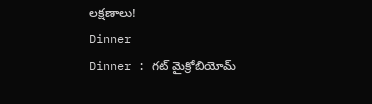లక్షణాలు!
Dinner
Dinner : గట్ మైక్రోబియోమ్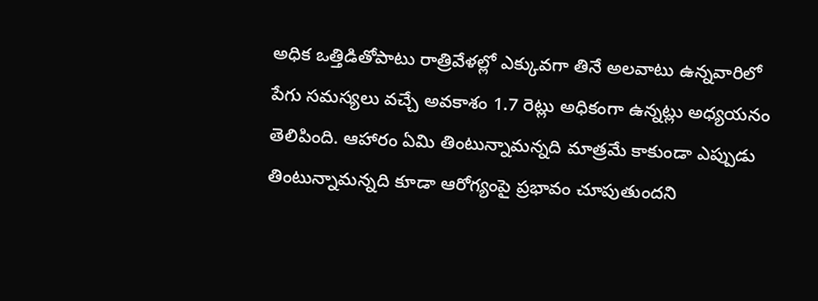అధిక ఒత్తిడితోపాటు రాత్రివేళల్లో ఎక్కువగా తినే అలవాటు ఉన్నవారిలో పేగు సమస్యలు వచ్చే అవకాశం 1.7 రెట్లు అధికంగా ఉన్నట్లు అధ్యయనం తెలిపింది. ఆహారం ఏమి తింటున్నామన్నది మాత్రమే కాకుండా ఎప్పుడు తింటున్నామన్నది కూడా ఆరోగ్యంపై ప్రభావం చూపుతుందని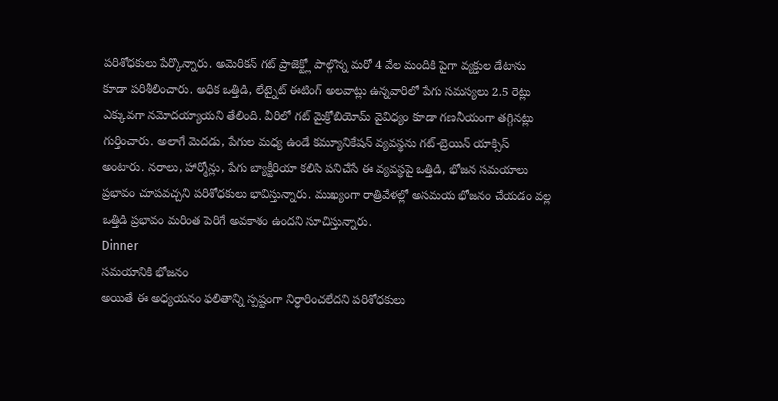పరిశోధకులు పేర్కొన్నారు. అమెరికన్ గట్ ప్రాజెక్ట్లో పాల్గొన్న మరో 4 వేల మందికి పైగా వ్యక్తుల డేటాను కూడా పరిశీలించారు. అధిక ఒత్తిడి, లేట్నైట్ ఈటింగ్ అలవాట్లు ఉన్నవారిలో పేగు సమస్యలు 2.5 రెట్లు ఎక్కువగా నమోదయ్యాయని తేలింది. వీరిలో గట్ మైక్రోబియోమ్ వైవిధ్యం కూడా గణనీయంగా తగ్గినట్లు గుర్తించారు. అలాగే మెదడు, పేగుల మధ్య ఉండే కమ్యూనికేషన్ వ్యవస్థను గట్-బ్రెయిన్ యాక్సిస్ అంటారు. నరాలు, హార్మోన్లు, పేగు బ్యాక్టీరియా కలిసి పనిచేసే ఈ వ్యవస్థపై ఒత్తిడి, భోజన సమయాలు ప్రభావం చూపవచ్చని పరిశోధకులు భావిస్తున్నారు. ముఖ్యంగా రాత్రివేళల్లో అసమయ భోజనం చేయడం వల్ల ఒత్తిడి ప్రభావం మరింత పెరిగే అవకాశం ఉందని సూచిస్తున్నారు.
Dinner
సమయానికి భోజనం
అయితే ఈ అధ్యయనం ఫలితాన్ని స్పష్టంగా నిర్ధారించలేదని పరిశోధకులు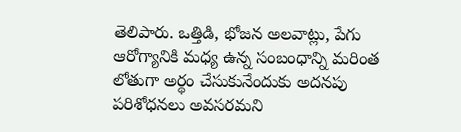తెలిపారు. ఒత్తిడి, భోజన అలవాట్లు, పేగు ఆరోగ్యానికి మధ్య ఉన్న సంబంధాన్ని మరింత లోతుగా అర్థం చేసుకునేందుకు అదనపు పరిశోధనలు అవసరమని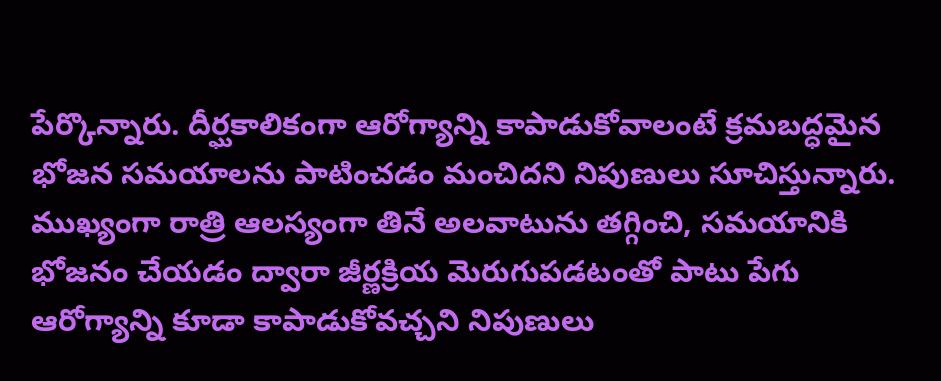పేర్కొన్నారు. దీర్ఘకాలికంగా ఆరోగ్యాన్ని కాపాడుకోవాలంటే క్రమబద్ధమైన భోజన సమయాలను పాటించడం మంచిదని నిపుణులు సూచిస్తున్నారు. ముఖ్యంగా రాత్రి ఆలస్యంగా తినే అలవాటును తగ్గించి, సమయానికి భోజనం చేయడం ద్వారా జీర్ణక్రియ మెరుగుపడటంతో పాటు పేగు ఆరోగ్యాన్ని కూడా కాపాడుకోవచ్చని నిపుణులు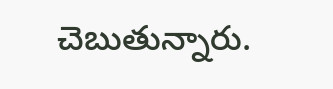చెబుతున్నారు.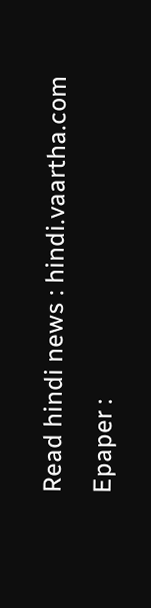Read hindi news : hindi.vaartha.com
Epaper :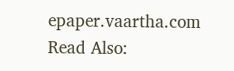epaper.vaartha.com
Read Also: